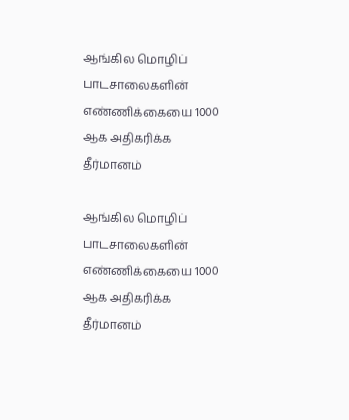ஆங்கில மொழிப் பாடசாலைகளின் எண்ணிக்கையை 1000 ஆக அதிகரிக்க தீர்மானம்

ஆங்கில மொழிப் பாடசாலைகளின் எண்ணிக்கையை 1000 ஆக அதிகரிக்க தீர்மானம்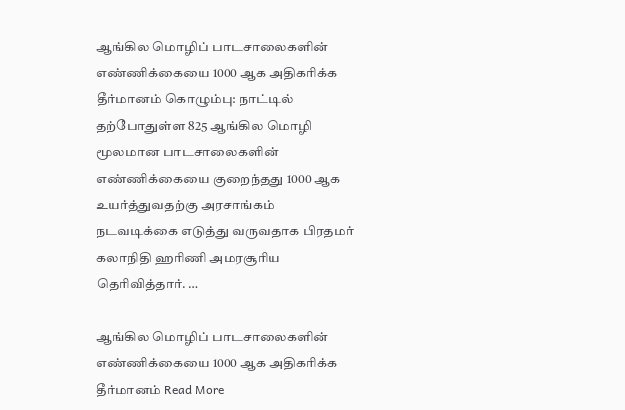ஆங்கில மொழிப் பாடசாலைகளின் எண்ணிக்கையை 1000 ஆக அதிகரிக்க தீர்மானம் கொழும்பு: நாட்டில் தற்போதுள்ள 825 ஆங்கில மொழி மூலமான பாடசாலைகளின் எண்ணிக்கையை குறைந்தது 1000 ஆக உயர்த்துவதற்கு அரசாங்கம் நடவடிக்கை எடுத்து வருவதாக பிரதமர் கலாநிதி ஹரிணி அமரசூரிய தெரிவித்தார். …

ஆங்கில மொழிப் பாடசாலைகளின் எண்ணிக்கையை 1000 ஆக அதிகரிக்க தீர்மானம் Read More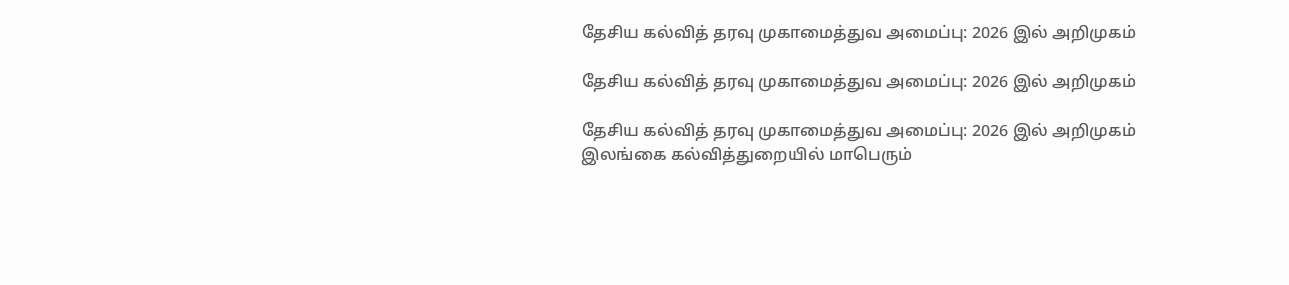தேசிய கல்வித் தரவு முகாமைத்துவ அமைப்பு: 2026 இல் அறிமுகம்

தேசிய கல்வித் தரவு முகாமைத்துவ அமைப்பு: 2026 இல் அறிமுகம்

தேசிய கல்வித் தரவு முகாமைத்துவ அமைப்பு: 2026 இல் அறிமுகம் இலங்கை கல்வித்துறையில் மாபெரும்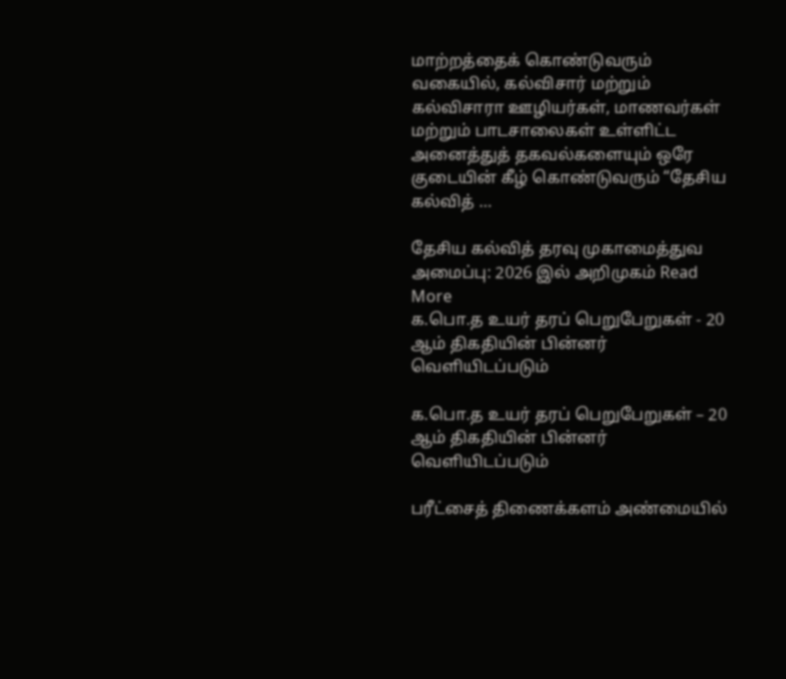மாற்றத்தைக் கொண்டுவரும் வகையில், கல்விசார் மற்றும் கல்விசாரா ஊழியர்கள், மாணவர்கள் மற்றும் பாடசாலைகள் உள்ளிட்ட அனைத்துத் தகவல்களையும் ஒரே குடையின் கீழ் கொண்டுவரும் “தேசிய கல்வித் …

தேசிய கல்வித் தரவு முகாமைத்துவ அமைப்பு: 2026 இல் அறிமுகம் Read More
க.பொ.த உயர் தரப் பெறுபேறுகள் - 20 ஆம் திகதியின் பின்னர் வெளியிடப்படும்

க.பொ.த உயர் தரப் பெறுபேறுகள் – 20 ஆம் திகதியின் பின்னர் வெளியிடப்படும்

பரீட்சைத் திணைக்களம் அண்மையில்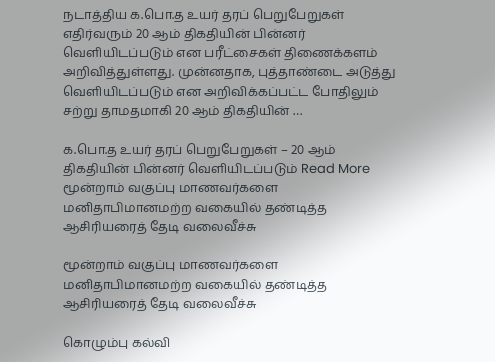நடாத்திய க.பொ.த உயர் தரப் பெறுபேறுகள் எதிர்வரும் 20 ஆம் திகதியின் பின்னர் வெளியிடப்படும் என பரீட்சைகள் திணைக்களம் அறிவித்துள்ளது. முன்னதாக, புத்தாண்டை அடுத்து வெளியிடப்படும் என அறிவிக்கப்பட்ட போதிலும் சற்று தாமதமாகி 20 ஆம் திகதியின் …

க.பொ.த உயர் தரப் பெறுபேறுகள் – 20 ஆம் திகதியின் பின்னர் வெளியிடப்படும் Read More
மூன்றாம் வகுப்பு மாணவர்களை மனிதாபிமானமற்ற வகையில் தண்டித்த ஆசிரியரைத் தேடி வலைவீச்சு

மூன்றாம் வகுப்பு மாணவர்களை மனிதாபிமானமற்ற வகையில் தண்டித்த ஆசிரியரைத் தேடி வலைவீச்சு

கொழும்பு கல்வி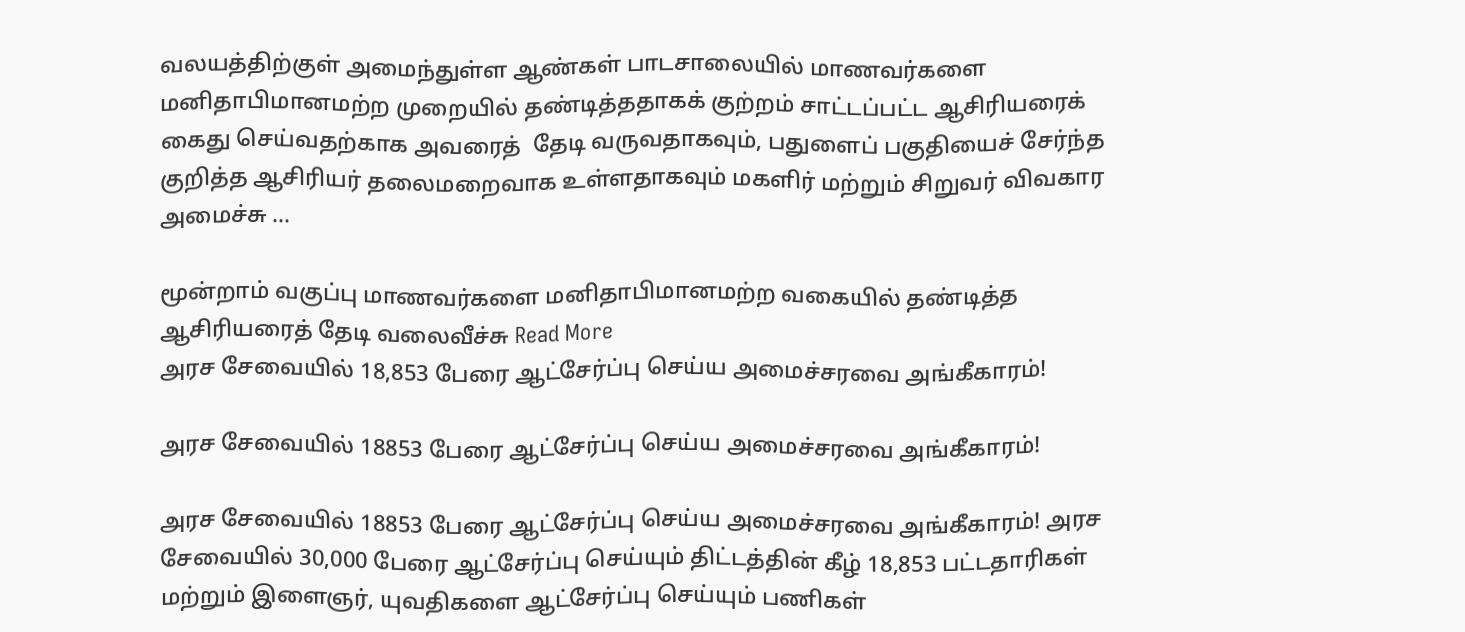வலயத்திற்குள் அமைந்துள்ள ஆண்கள் பாடசாலையில் மாணவர்களை மனிதாபிமானமற்ற முறையில் தண்டித்ததாகக் குற்றம் சாட்டப்பட்ட ஆசிரியரைக் கைது செய்வதற்காக அவரைத்  தேடி வருவதாகவும், பதுளைப் பகுதியைச் சேர்ந்த குறித்த ஆசிரியர் தலைமறைவாக உள்ளதாகவும் மகளிர் மற்றும் சிறுவர் விவகார அமைச்சு …

மூன்றாம் வகுப்பு மாணவர்களை மனிதாபிமானமற்ற வகையில் தண்டித்த ஆசிரியரைத் தேடி வலைவீச்சு Read More
அரச சேவையில் 18,853 பேரை ஆட்சேர்ப்பு செய்ய அமைச்சரவை அங்கீகாரம்!

அரச சேவையில் 18853 பேரை ஆட்சேர்ப்பு செய்ய அமைச்சரவை அங்கீகாரம்!

அரச சேவையில் 18853 பேரை ஆட்சேர்ப்பு செய்ய அமைச்சரவை அங்கீகாரம்! அரச சேவையில் 30,000 பேரை ஆட்சேர்ப்பு செய்யும் திட்டத்தின் கீழ் 18,853 பட்டதாரிகள் மற்றும் இளைஞர், யுவதிகளை ஆட்சேர்ப்பு செய்யும் பணிகள்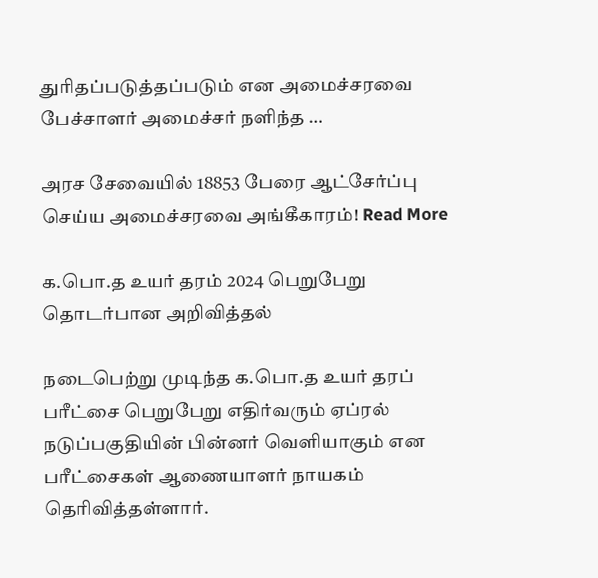துரிதப்படுத்தப்படும் என அமைச்சரவை பேச்சாளர் அமைச்சர் நளிந்த …

அரச சேவையில் 18853 பேரை ஆட்சேர்ப்பு செய்ய அமைச்சரவை அங்கீகாரம்! Read More

க.பொ.த உயர் தரம் 2024 பெறுபேறு தொடர்பான அறிவித்தல்

நடைபெற்று முடிந்த க.பொ.த உயர் தரப் பரீட்சை பெறுபேறு எதிர்வரும் ஏப்ரல் நடுப்பகுதியின் பின்னர் வெளியாகும் என பரீட்சைகள் ஆணையாளர் நாயகம் தெரிவித்தள்ளார்.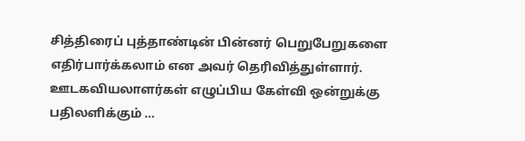சித்திரைப் புத்தாண்டின் பின்னர் பெறுபேறுகளை எதிர்பார்க்கலாம் என அவர் தெரிவித்துள்ளார். ஊடகவியலாளர்கள் எழுப்பிய கேள்வி ஒன்றுக்கு பதிலளிக்கும் …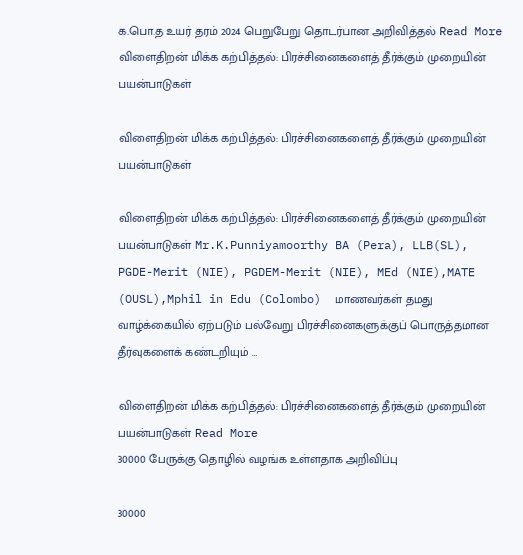க.பொ.த உயர் தரம் 2024 பெறுபேறு தொடர்பான அறிவித்தல் Read More
விளைதிறன் மிக்க கற்பித்தல்: பிரச்சினைகளைத் தீர்க்கும் முறையின் பயன்பாடுகள்

விளைதிறன் மிக்க கற்பித்தல்: பிரச்சினைகளைத் தீர்க்கும் முறையின் பயன்பாடுகள்

விளைதிறன் மிக்க கற்பித்தல்: பிரச்சினைகளைத் தீர்க்கும் முறையின் பயன்பாடுகள் Mr.K.Punniyamoorthy BA (Pera), LLB(SL), PGDE-Merit (NIE), PGDEM-Merit (NIE), MEd (NIE),MATE (OUSL),Mphil in Edu (Colombo)  மாணவர்கள் தமது வாழ்க்கையில் ஏற்படும் பல்வேறு பிரச்சினைகளுக்குப் பொருத்தமான தீர்வுகளைக் கண்டறியும் …

விளைதிறன் மிக்க கற்பித்தல்: பிரச்சினைகளைத் தீர்க்கும் முறையின் பயன்பாடுகள் Read More
30000 பேருக்கு தொழில் வழங்க உள்ளதாக அறிவிப்பு

30000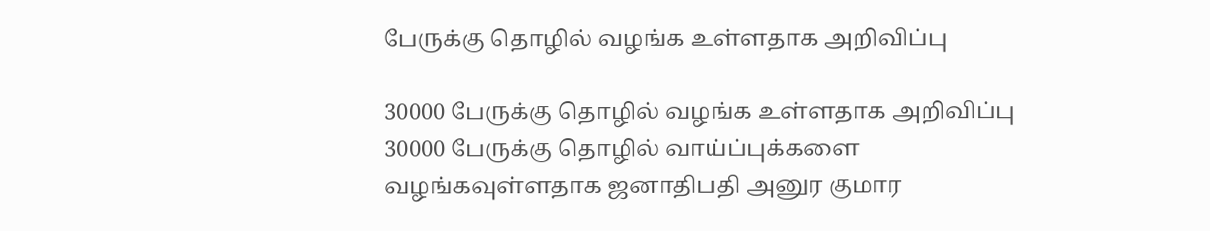பேருக்கு தொழில் வழங்க உள்ளதாக அறிவிப்பு

30000 பேருக்கு தொழில் வழங்க உள்ளதாக அறிவிப்பு 30000 பேருக்கு தொழில் வாய்ப்புக்களை வழங்கவுள்ளதாக ஜனாதிபதி அனுர குமார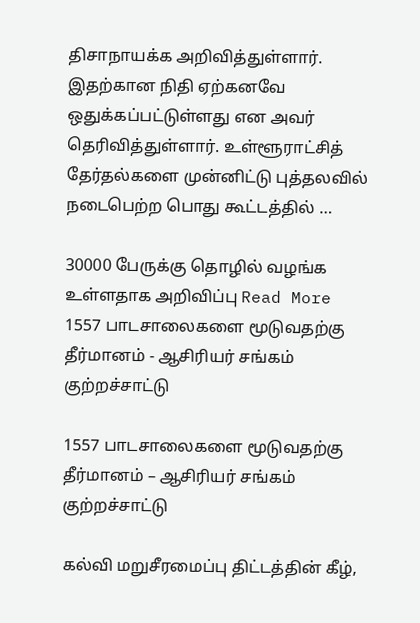திசாநாயக்க அறிவித்துள்ளார். இதற்கான நிதி ஏற்கனவே ஒதுக்கப்பட்டுள்ளது என அவர் தெரிவித்துள்ளார். உள்ளூராட்சித் தேர்தல்களை முன்னிட்டு புத்தலவில் நடைபெற்ற பொது கூட்டத்தில் …

30000 பேருக்கு தொழில் வழங்க உள்ளதாக அறிவிப்பு Read More
1557 பாடசாலைகளை மூடுவதற்கு தீர்மானம் - ஆசிரியர் சங்கம் குற்றச்சாட்டு

1557 பாடசாலைகளை மூடுவதற்கு தீர்மானம் – ஆசிரியர் சங்கம் குற்றச்சாட்டு

கல்வி மறுசீரமைப்பு திட்டத்தின் கீழ்,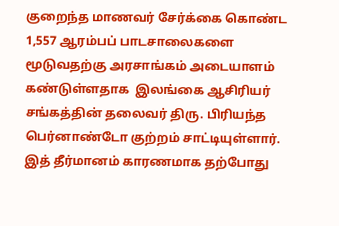குறைந்த மாணவர் சேர்க்கை கொண்ட 1,557 ஆரம்பப் பாடசாலைகளை  மூடுவதற்கு அரசாங்கம் அடையாளம் கண்டுள்ளதாக  இலங்கை ஆசிரியர் சங்கத்தின் தலைவர் திரு. பிரியந்த பெர்னாண்டோ குற்றம் சாட்டியுள்ளார். இத் தீர்மானம் காரணமாக தற்போது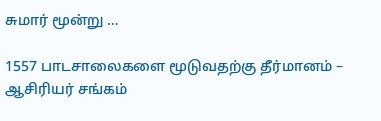சுமார் மூன்று …

1557 பாடசாலைகளை மூடுவதற்கு தீர்மானம் – ஆசிரியர் சங்கம்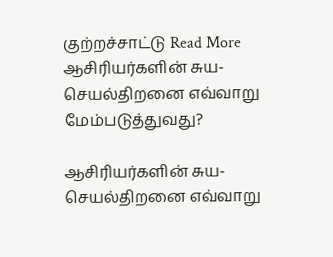குற்றச்சாட்டு Read More
ஆசிரியர்களின் சுய-செயல்திறனை எவ்வாறு மேம்படுத்துவது?

ஆசிரியர்களின் சுய-செயல்திறனை எவ்வாறு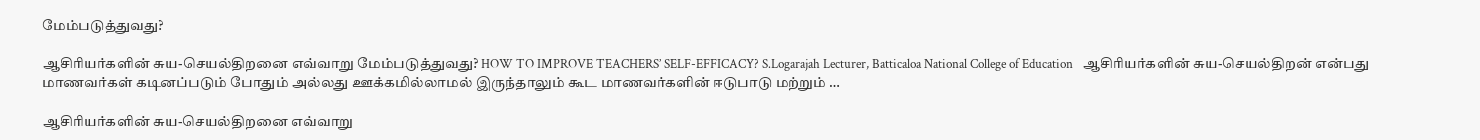மேம்படுத்துவது?

ஆசிரியர்களின் சுய-செயல்திறனை எவ்வாறு மேம்படுத்துவது? HOW TO IMPROVE TEACHERS’ SELF-EFFICACY? S.Logarajah Lecturer, Batticaloa National College of Education   ஆசிரியர்களின் சுய-செயல்திறன் என்பது மாணவர்கள் கடினப்படும் போதும் அல்லது ஊக்கமில்லாமல் இருந்தாலும் கூட மாணவர்களின் ஈடுபாடு மற்றும் …

ஆசிரியர்களின் சுய-செயல்திறனை எவ்வாறு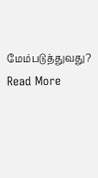மேம்படுத்துவது? Read More